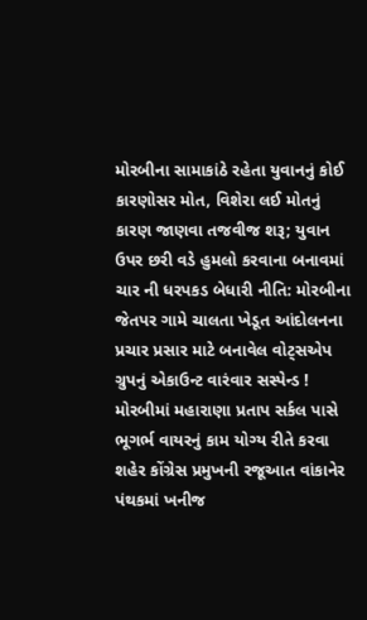મોરબીના સામાકાંઠે રહેતા યુવાનનું કોઈ કારણોસર મોત, વિશેરા લઈ મોતનું કારણ જાણવા તજવીજ શરૂ; યુવાન ઉપર છરી વડે હુમલો કરવાના બનાવમાં ચાર ની ધરપકડ બેધારી નીતિ: મોરબીના જેતપર ગામે ચાલતા ખેડૂત આંદોલનના પ્રચાર પ્રસાર માટે બનાવેલ વોટ્સએપ ગ્રુપનું એકાઉન્ટ વારંવાર સસ્પેન્ડ !  મોરબીમાં મહારાણા પ્રતાપ સર્કલ પાસે ભૂગર્ભ વાયરનું કામ યોગ્ય રીતે કરવા શહેર કોંગ્રેસ પ્રમુખની રજૂઆત વાંકાનેર પંથકમાં ખનીજ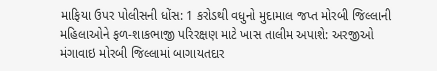માફિયા ઉપર પોલીસની ધોંસ: 1 કરોડથી વધુનો મુદામાલ જપ્ત મોરબી જિલ્લાની મહિલાઓને ફળ-શાકભાજી પરિરક્ષણ માટે ખાસ તાલીમ અપાશે: અરજીઓ મંગાવાઇ મોરબી જિલ્લામાં બાગાયતદાર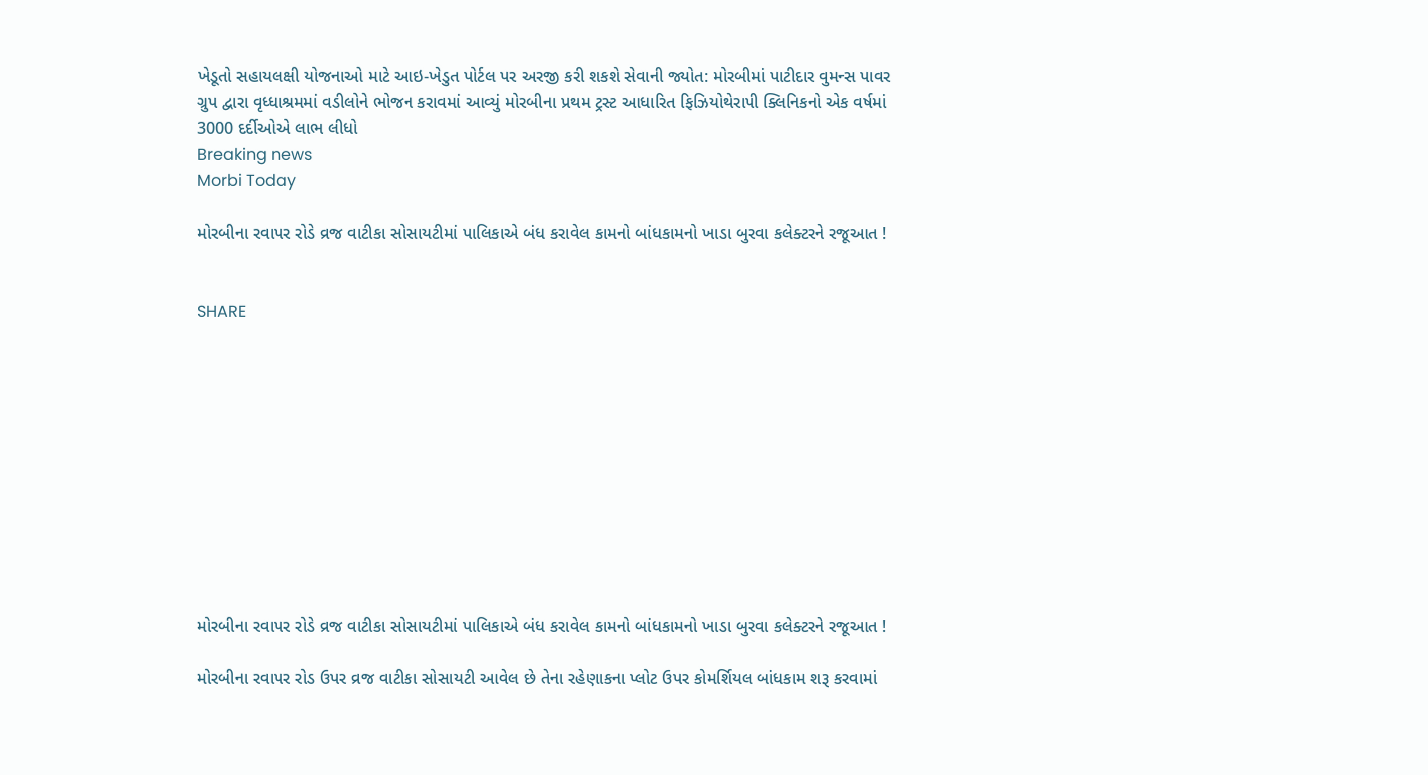ખેડૂતો સહાયલક્ષી યોજનાઓ માટે આઇ-ખેડુત પોર્ટલ પર અરજી કરી શકશે સેવાની જ્યોત: મોરબીમાં પાટીદાર વુમન્સ પાવર ગ્રુપ દ્વારા વૃધ્ધાશ્રમમાં વડીલોને ભોજન કરાવમાં આવ્યું મોરબીના પ્રથમ ટ્રસ્ટ આધારિત ફિઝિયોથેરાપી ક્લિનિકનો એક વર્ષમાં 3000 દર્દીઓએ લાભ લીધો
Breaking news
Morbi Today

મોરબીના રવાપર રોડે વ્રજ વાટીકા સોસાયટીમાં પાલિકાએ બંધ કરાવેલ કામનો બાંધકામનો ખાડા બુરવા કલેક્ટરને રજૂઆત !


SHARE











મોરબીના રવાપર રોડે વ્રજ વાટીકા સોસાયટીમાં પાલિકાએ બંધ કરાવેલ કામનો બાંધકામનો ખાડા બુરવા કલેક્ટરને રજૂઆત !

મોરબીના રવાપર રોડ ઉપર વ્રજ વાટીકા સોસાયટી આવેલ છે તેના રહેણાકના પ્લોટ ઉપર કોમર્શિયલ બાંધકામ શરૂ કરવામાં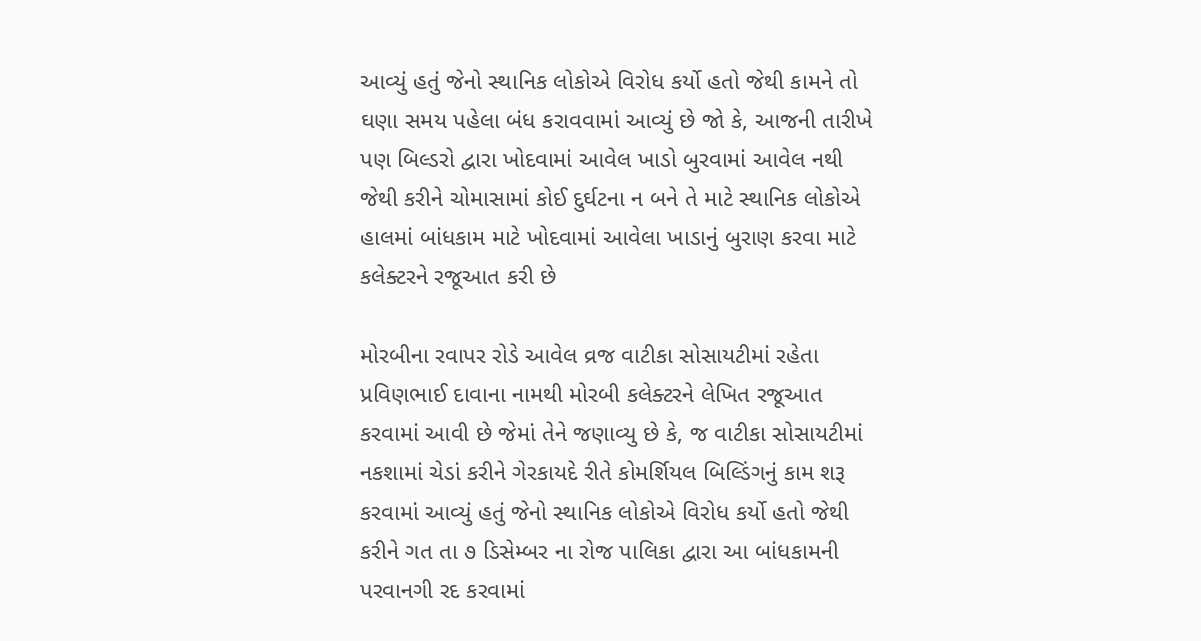આવ્યું હતું જેનો સ્થાનિક લોકોએ વિરોધ કર્યો હતો જેથી કામને તો ઘણા સમય પહેલા બંધ કરાવવામાં આવ્યું છે જો કે, આજની તારીખે પણ બિલ્ડરો દ્વારા ખોદવામાં આવેલ ખાડો બુરવામાં આવેલ નથી જેથી કરીને ચોમાસામાં કોઈ દુર્ઘટના ન બને તે માટે સ્થાનિક લોકોએ હાલમાં બાંધકામ માટે ખોદવામાં આવેલા ખાડાનું બુરાણ કરવા માટે કલેક્ટરને રજૂઆત કરી છે

મોરબીના રવાપર રોડે આવેલ વ્રજ વાટીકા સોસાયટીમાં રહેતા પ્રવિણભાઈ દાવાના નામથી મોરબી કલેક્ટરને લેખિત રજૂઆત કરવામાં આવી છે જેમાં તેને જણાવ્યુ છે કે, જ વાટીકા સોસાયટીમાં નકશામાં ચેડાં કરીને ગેરકાયદે રીતે કોમર્શિયલ બિલ્ડિંગનું કામ શરૂ કરવામાં આવ્યું હતું જેનો સ્થાનિક લોકોએ વિરોધ કર્યો હતો જેથી કરીને ગત તા ૭ ડિસેમ્બર ના રોજ પાલિકા દ્વારા આ બાંધકામની પરવાનગી રદ કરવામાં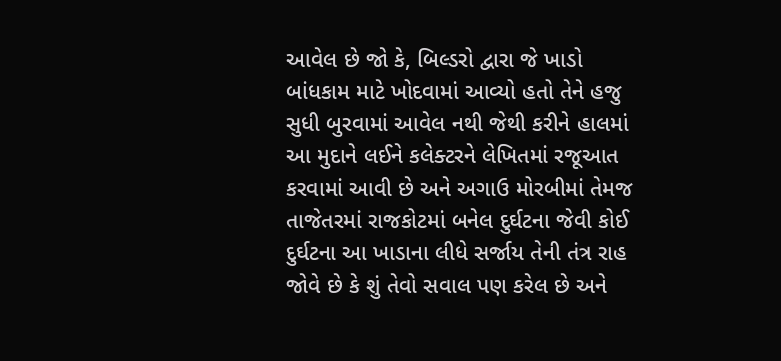આવેલ છે જો કે, બિલ્ડરો દ્વારા જે ખાડો બાંધકામ માટે ખોદવામાં આવ્યો હતો તેને હજુ સુધી બુરવામાં આવેલ નથી જેથી કરીને હાલમાં આ મુદાને લઈને કલેક્ટરને લેખિતમાં રજૂઆત કરવામાં આવી છે અને અગાઉ મોરબીમાં તેમજ તાજેતરમાં રાજકોટમાં બનેલ દુર્ઘટના જેવી કોઈ દુર્ઘટના આ ખાડાના લીધે સર્જાય તેની તંત્ર રાહ જોવે છે કે શું તેવો સવાલ પણ કરેલ છે અને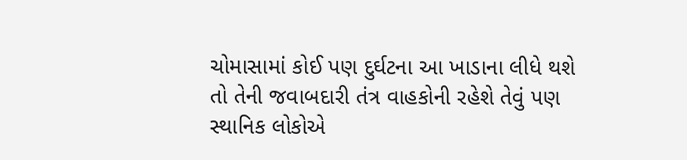ચોમાસામાં કોઈ પણ દુર્ઘટના આ ખાડાના લીધે થશે તો તેની જવાબદારી તંત્ર વાહકોની રહેશે તેવું પણ સ્થાનિક લોકોએ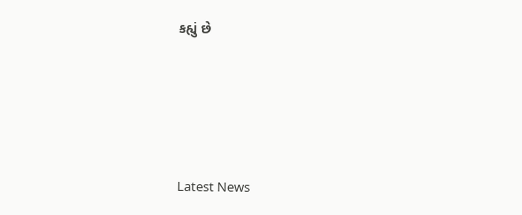કહ્યું છે






Latest News